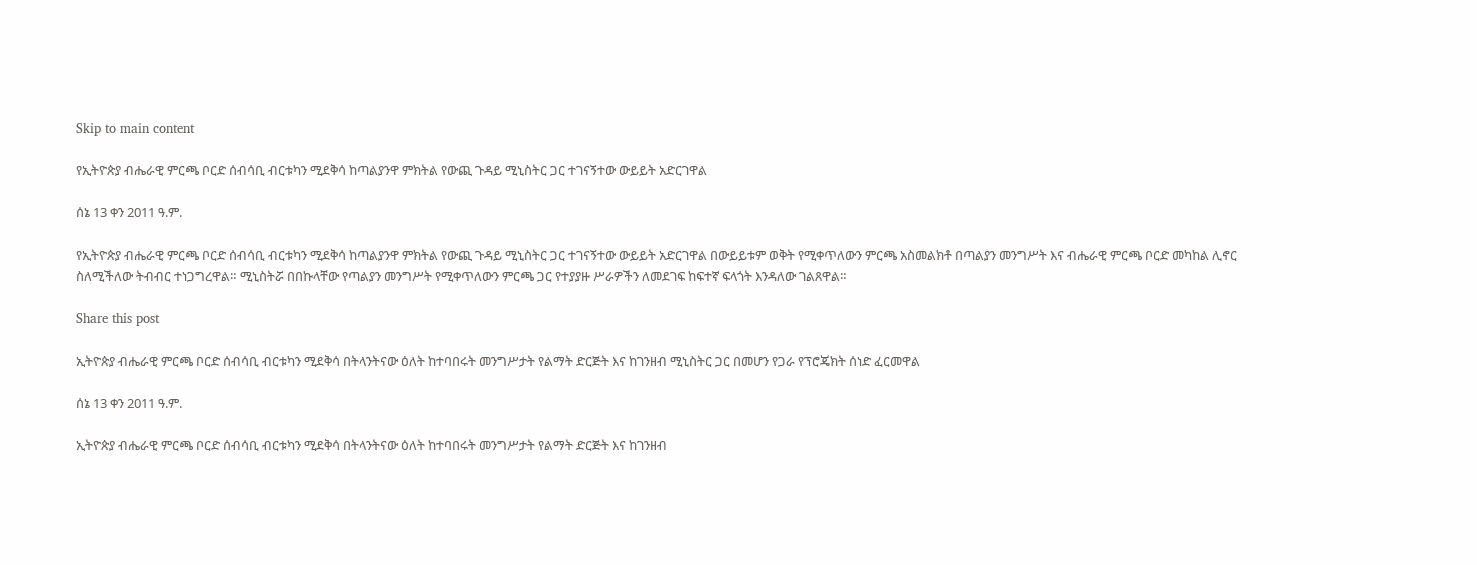Skip to main content

የኢትዮጵያ ብሔራዊ ምርጫ ቦርድ ሰብሳቢ ብርቱካን ሚደቅሳ ከጣልያንዋ ምክትል የውጪ ጉዳይ ሚኒስትር ጋር ተገናኝተው ውይይት አድርገዋል

ሰኔ 13 ቀን 2011 ዓ.ም.

የኢትዮጵያ ብሔራዊ ምርጫ ቦርድ ሰብሳቢ ብርቱካን ሚደቅሳ ከጣልያንዋ ምክትል የውጪ ጉዳይ ሚኒስትር ጋር ተገናኝተው ውይይት አድርገዋል በውይይቱም ወቅት የሚቀጥለውን ምርጫ አስመልክቶ በጣልያን መንግሥት እና ብሔራዊ ምርጫ ቦርድ መካከል ሊኖር ስለሚችለው ትብብር ተነጋግረዋል። ሚኒስትሯ በበኩላቸው የጣልያን መንግሥት የሚቀጥለውን ምርጫ ጋር የተያያዙ ሥራዎችን ለመደገፍ ከፍተኛ ፍላጎት እንዳለው ገልጸዋል።

Share this post

ኢትዮጵያ ብሔራዊ ምርጫ ቦርድ ሰብሳቢ ብርቱካን ሚደቅሳ በትላንትናው ዕለት ከተባበሩት መንግሥታት የልማት ድርጅት እና ከገንዘብ ሚኒስትር ጋር በመሆን የጋራ የፕሮጄክት ሰነድ ፈርመዋል

ሰኔ 13 ቀን 2011 ዓ.ም.

ኢትዮጵያ ብሔራዊ ምርጫ ቦርድ ሰብሳቢ ብርቱካን ሚደቅሳ በትላንትናው ዕለት ከተባበሩት መንግሥታት የልማት ድርጅት እና ከገንዘብ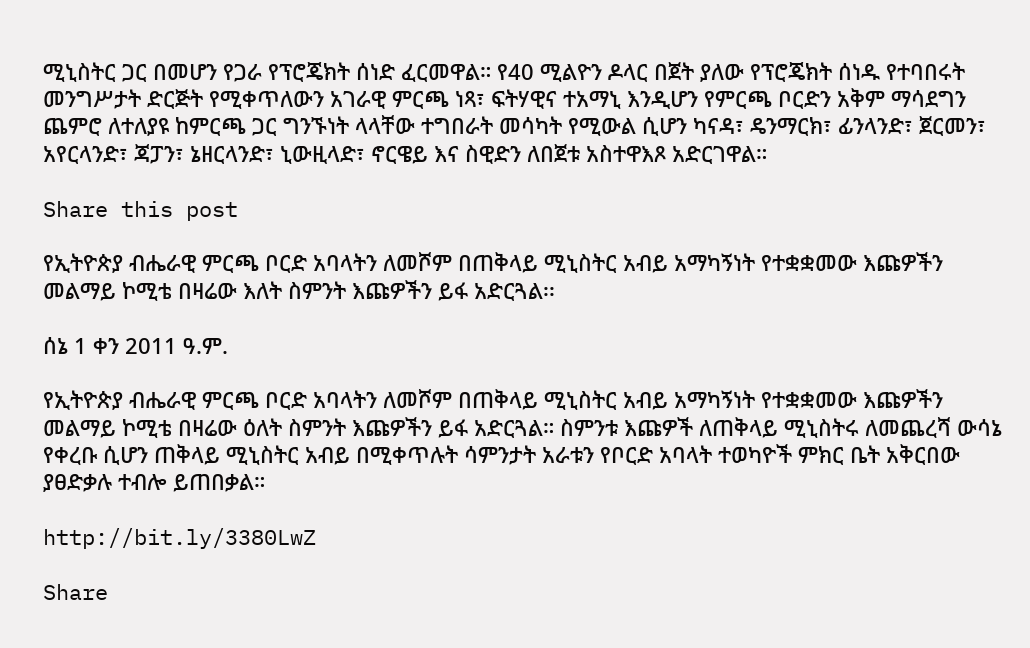ሚኒስትር ጋር በመሆን የጋራ የፕሮጄክት ሰነድ ፈርመዋል። የ40 ሚልዮን ዶላር በጀት ያለው የፕሮጄክት ሰነዱ የተባበሩት መንግሥታት ድርጅት የሚቀጥለውን አገራዊ ምርጫ ነጻ፣ ፍትሃዊና ተአማኒ እንዲሆን የምርጫ ቦርድን አቅም ማሳደግን ጨምሮ ለተለያዩ ከምርጫ ጋር ግንኙነት ላላቸው ተግበራት መሳካት የሚውል ሲሆን ካናዳ፣ ዴንማርክ፣ ፊንላንድ፣ ጀርመን፣ አየርላንድ፣ ጃፓን፣ ኔዘርላንድ፣ ኒውዚላድ፣ ኖርዌይ እና ስዊድን ለበጀቱ አስተዋእጾ አድርገዋል።

Share this post

የኢትዮጵያ ብሔራዊ ምርጫ ቦርድ አባላትን ለመሾም በጠቅላይ ሚኒስትር አብይ አማካኝነት የተቋቋመው እጩዎችን መልማይ ኮሚቴ በዛሬው እለት ስምንት እጩዎችን ይፋ አድርጓል፡፡

ሰኔ 1 ቀን 2011 ዓ.ም.

የኢትዮጵያ ብሔራዊ ምርጫ ቦርድ አባላትን ለመሾም በጠቅላይ ሚኒስትር አብይ አማካኝነት የተቋቋመው እጩዎችን መልማይ ኮሚቴ በዛሬው ዕለት ስምንት እጩዎችን ይፋ አድርጓል። ስምንቱ እጩዎች ለጠቅላይ ሚኒስትሩ ለመጨረሻ ውሳኔ የቀረቡ ሲሆን ጠቅላይ ሚኒስትር አብይ በሚቀጥሉት ሳምንታት አራቱን የቦርድ አባላት ተወካዮች ምክር ቤት አቅርበው ያፀድቃሉ ተብሎ ይጠበቃል።

http://bit.ly/3380LwZ

Share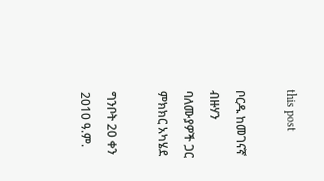this post

ቦርዱ ከመገናኛ ብዙሃን ባለሙያዎች ጋር ምክክር አካሄደ

ግንቦት 20 ቀን 2010 ዓ.ም.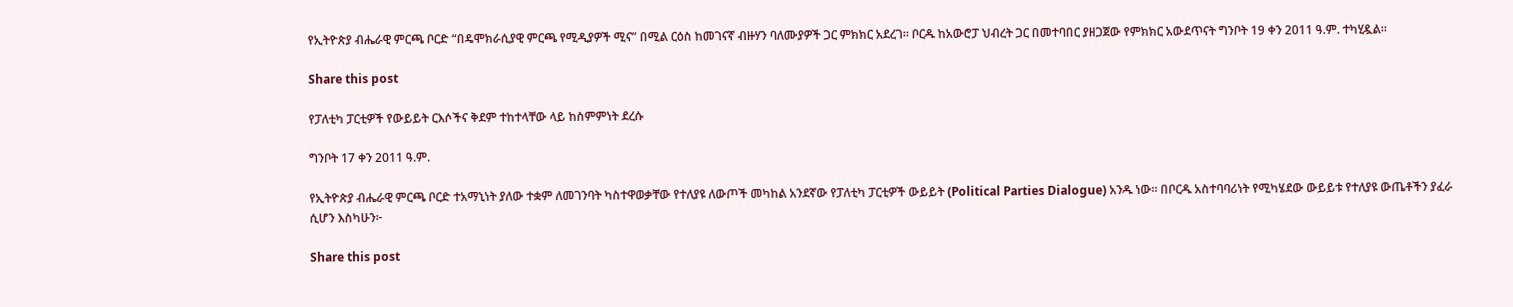የኢትዮጵያ ብሔራዊ ምርጫ ቦርድ “በዴሞክራሲያዊ ምርጫ የሚዲያዎች ሚና” በሚል ርዕስ ከመገናኛ ብዙሃን ባለሙያዎች ጋር ምክክር አደረገ። ቦርዱ ከአውሮፓ ህብረት ጋር በመተባበር ያዘጋጀው የምክክር አውደጥናት ግንቦት 19 ቀን 2011 ዓ.ም. ተካሂዷል፡፡

Share this post

የፓለቲካ ፓርቲዎች የውይይት ርእሶችና ቅደም ተከተላቸው ላይ ከስምምነት ደረሱ

ግንቦት 17 ቀን 2011 ዓ.ም.

የኢትዮጵያ ብሔራዊ ምርጫ ቦርድ ተአማኒነት ያለው ተቋም ለመገንባት ካስተዋወቃቸው የተለያዩ ለውጦች መካከል አንደኛው የፓለቲካ ፓርቲዎች ውይይት (Political Parties Dialogue) አንዱ ነው፡፡ በቦርዱ አስተባባሪነት የሚካሄደው ውይይቱ የተለያዩ ውጤቶችን ያፈራ ሲሆን እስካሁን፦

Share this post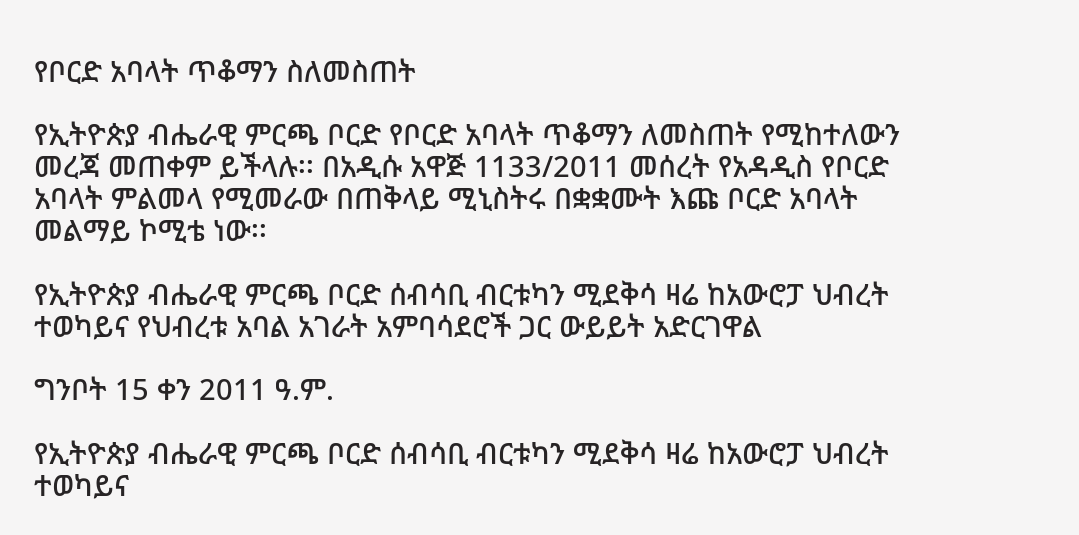የቦርድ አባላት ጥቆማን ስለመስጠት

የኢትዮጵያ ብሔራዊ ምርጫ ቦርድ የቦርድ አባላት ጥቆማን ለመስጠት የሚከተለውን መረጃ መጠቀም ይችላሉ፡፡ በአዲሱ አዋጅ 1133/2011 መሰረት የአዳዲስ የቦርድ አባላት ምልመላ የሚመራው በጠቅላይ ሚኒስትሩ በቋቋሙት እጩ ቦርድ አባላት መልማይ ኮሚቴ ነው፡፡

የኢትዮጵያ ብሔራዊ ምርጫ ቦርድ ሰብሳቢ ብርቱካን ሚደቅሳ ዛሬ ከአውሮፓ ህብረት ተወካይና የህብረቱ አባል አገራት አምባሳደሮች ጋር ውይይት አድርገዋል

ግንቦት 15 ቀን 2011 ዓ.ም.

የኢትዮጵያ ብሔራዊ ምርጫ ቦርድ ሰብሳቢ ብርቱካን ሚደቅሳ ዛሬ ከአውሮፓ ህብረት ተወካይና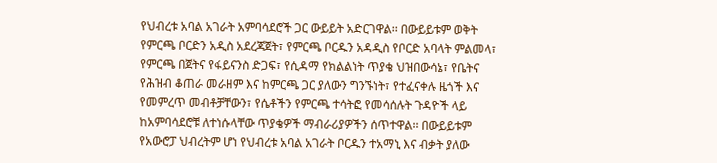የህብረቱ አባል አገራት አምባሳደሮች ጋር ውይይት አድርገዋል፡፡ በውይይቱም ወቅት የምርጫ ቦርድን አዲስ አደረጃጀት፣ የምርጫ ቦርዱን አዳዲስ የቦርድ አባላት ምልመላ፣ የምርጫ በጀትና የፋይናንስ ድጋፍ፣ የሲዳማ የክልልነት ጥያቄ ህዝበውሳኔ፣ የቤትና የሕዝብ ቆጠራ መራዘም እና ከምርጫ ጋር ያለውን ግንኙነት፣ የተፈናቀሉ ዜጎች እና የመምረጥ መብቶቻቸውን፣ የሴቶችን የምርጫ ተሳትፎ የመሳሰሉት ጉዳዮች ላይ ከአምባሳደሮቹ ለተነሱላቸው ጥያቄዎች ማብራሪያዎችን ሰጥተዋል፡፡ በውይይቱም የአውሮፓ ህብረትም ሆነ የህብረቱ አባል አገራት ቦርዱን ተአማኒ እና ብቃት ያለው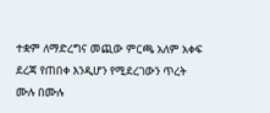ተቋም ለማድረግና መጪው ምርጫ አለም አቀፍ ደረጃ የጠበቀ እንዲሆን የሚደረገውን ጥረት ሙሉ በሙሉ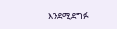እንደሚደግፉ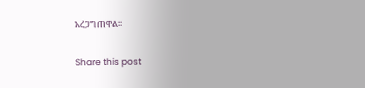አረጋግጠዋል፡፡

Share this post